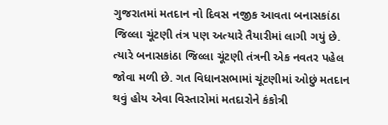ગુજરાતમાં મતદાન નો દિવસ નજીક આવતા બનાસકાંઠા જિલ્લા ચૂંટણી તંત્ર પણ અત્યારે તૈયારીમાં લાગી ગયું છે. ત્યારે બનાસકાંઠા જિલ્લા ચૂંટણી તંત્રની એક નવતર પહેલ જોવા મળી છે. ગત વિધાનસભામાં ચૂંટણીમાં ઓછું મતદાન થવું હોય એવા વિસ્તારોમાં મતદારોને કંકોત્રી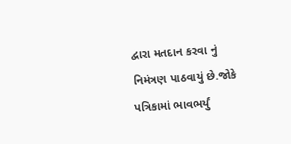દ્વારા મતદાન કરવા નું નિમંત્રણ પાઠવાયું છે.જોકે પત્રિકામાં ભાવભર્યું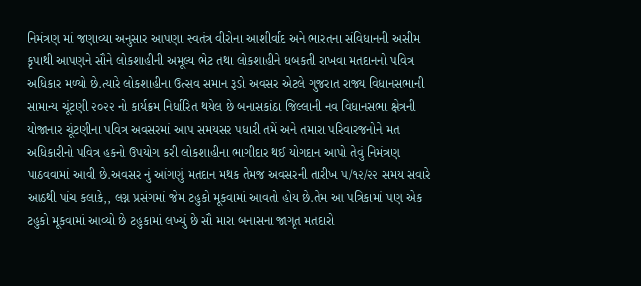નિમંત્રણ માં જણાવ્યા અનુસાર આપણા સ્વતંત્ર વીરોના આશીર્વાદ અને ભારતના સંવિધાનની અસીમ કૃપાથી આપણને સૌને લોકશાહીની અમૂલ્ય ભેટ તથા લોકશાહીને ધબકતી રાખવા મતદાનનો પવિત્ર અધિકાર મળ્યો છે.ત્યારે લોકશાહીના ઉત્સવ સમાન રૂડો અવસર એટલે ગુજરાત રાજ્ય વિધાનસભાની સામાન્ય ચૂંટણી ૨૦૨૨ નો કાર્યક્રમ નિર્ધારિત થયેલ છે બનાસકાંઠા જિલ્લાની નવ વિધાનસભા ક્ષેત્રની યોજાનાર ચૂંટણીના પવિત્ર અવસરમાં આપ સમયસર પધારી તમેં અને તમારા પરિવારજનોને મત અધિકારીનો પવિત્ર હકનો ઉપયોગ કરી લોકશાહીના ભાગીદાર થઈ યોગદાન આપો તેવું નિમંત્રણ પાઠવવામાં આવી છે.અવસર નું આંગણું મતદાન મથક તેમજ અવસરની તારીખ ૫/૧૨/૨૨ સમય સવારે આઠથી પાંચ કલાકે,, લગ્ન પ્રસંગમાં જેમ ટહુકો મૂકવામાં આવતો હોય છે.તેમ આ પત્રિકામાં પણ એક ટહુકો મૂકવામાં આવ્યો છે ટહુકામાં લખ્યું છે સૌ મારા બનાસના જાગૃત મતદારો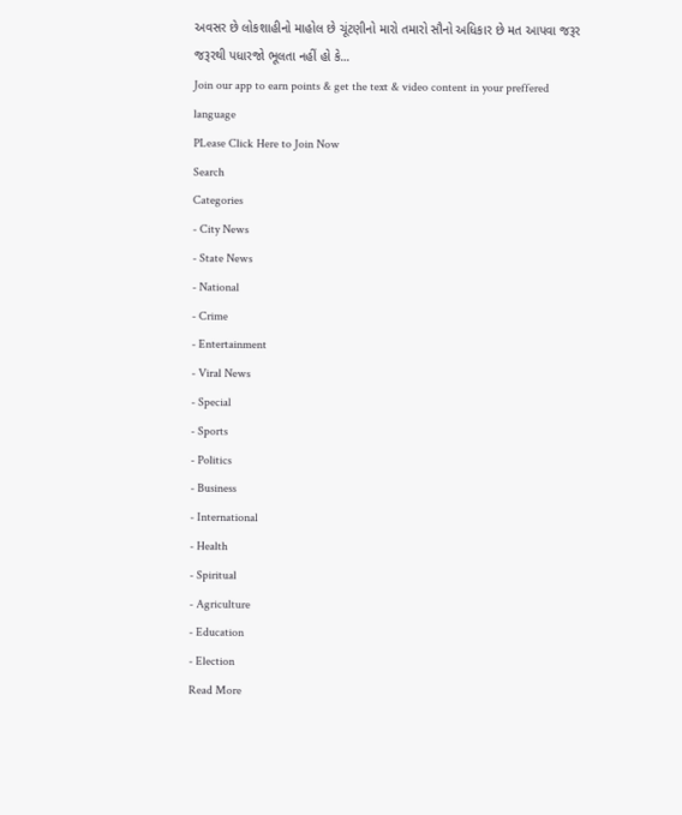અવસર છે લોકશાહીનો માહોલ છે ચૂંટણીનો મારો તમારો સૌનો અધિકાર છે મત આપવા જરૂર જરૂરથી પધારજો ભૂલતા નહીં હો કે...
Join our app to earn points & get the text & video content in your preffered language
PLease Click Here to Join Now
Search
Categories
- City News
- State News
- National
- Crime
- Entertainment
- Viral News
- Special
- Sports
- Politics
- Business
- International
- Health
- Spiritual
- Agriculture
- Education
- Election
Read More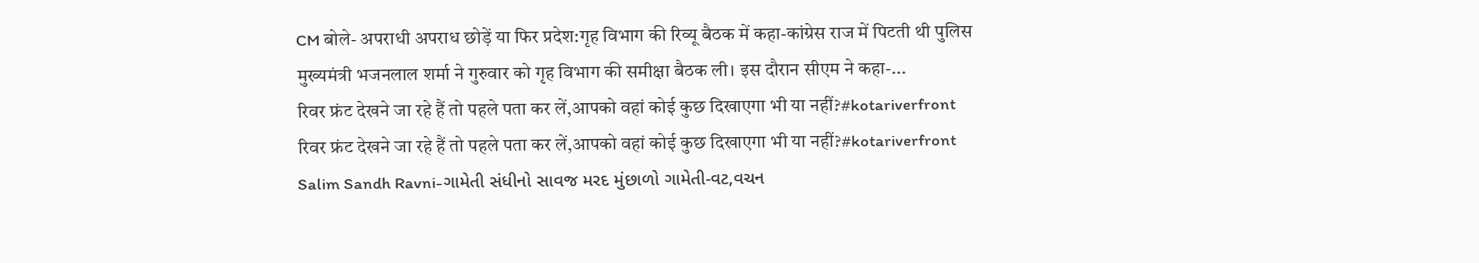CM बोले- अपराधी अपराध छोड़ें या फिर प्रदेश:गृह विभाग की रिव्यू बैठक में कहा-कांग्रेस राज में पिटती थी पुलिस
मुख्यमंत्री भजनलाल शर्मा ने गुरुवार को गृह विभाग की समीक्षा बैठक ली। इस दौरान सीएम ने कहा-...
रिवर फ्रंट देखने जा रहे हैं तो पहले पता कर लें,आपको वहां कोई कुछ दिखाएगा भी या नहीं?#kotariverfront
रिवर फ्रंट देखने जा रहे हैं तो पहले पता कर लें,आपको वहां कोई कुछ दिखाएगा भी या नहीं?#kotariverfront
Salim Sandh Ravni-ગામેતી સંધીનો સાવજ મરદ મુંછાળો ગામેતી-વટ,વચન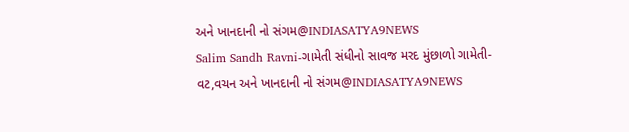અને ખાનદાની નો સંગમ@INDIASATYA9NEWS
Salim Sandh Ravni-ગામેતી સંધીનો સાવજ મરદ મુંછાળો ગામેતી-વટ,વચન અને ખાનદાની નો સંગમ@INDIASATYA9NEWS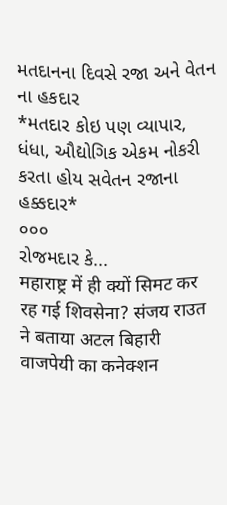મતદાનના દિવસે રજા અને વેતન ના હકદાર
*મતદાર કોઇ પણ વ્યાપાર, ધંધા, ઔદ્યોગિક એકમ નોકરી કરતા હોય સવેતન રજાના હક્કદાર*
૦૦૦
રોજમદાર કે...
महाराष्ट्र में ही क्यों सिमट कर रह गई शिवसेना? संजय राउत ने बताया अटल बिहारी वाजपेयी का कनेक्शन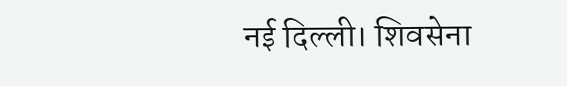नई दिल्ली। शिवसेना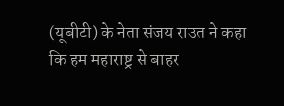(यूबीटी) के नेता संजय राउत ने कहा कि हम महाराष्ट्र से बाहर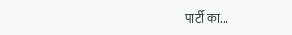पार्टी का...